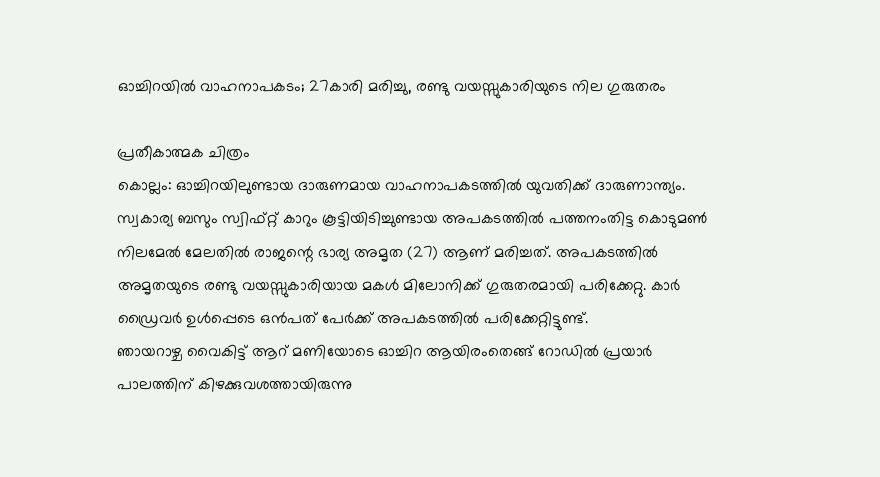ഓച്ചിറയിൽ വാഹനാപകടം; 27കാരി മരിച്ചു, രണ്ടു വയസ്സുകാരിയുടെ നില ഗുരുതരം

പ്രതീകാത്മക ചിത്രം
കൊല്ലം: ഓച്ചിറയിലുണ്ടായ ദാരുണമായ വാഹനാപകടത്തിൽ യുവതിക്ക് ദാരുണാന്ത്യം. സ്വകാര്യ ബസും സ്വിഫ്റ്റ് കാറും കൂട്ടിയിടിച്ചുണ്ടായ അപകടത്തിൽ പത്തനംതിട്ട കൊടുമൺ നിലമേൽ മേലതിൽ രാജന്റെ ഭാര്യ അമൃത (27) ആണ് മരിച്ചത്. അപകടത്തിൽ അമൃതയുടെ രണ്ടു വയസ്സുകാരിയായ മകൾ മിലോനിക്ക് ഗുരുതരമായി പരിക്കേറ്റു. കാർ ഡ്രൈവർ ഉൾപ്പെടെ ഒൻപത് പേർക്ക് അപകടത്തിൽ പരിക്കേറ്റിട്ടുണ്ട്.
ഞായറാഴ്ച വൈകിട്ട് ആറ് മണിയോടെ ഓച്ചിറ ആയിരംതെങ്ങ് റോഡിൽ പ്രയാർ പാലത്തിന് കിഴക്കുവശത്തായിരുന്നു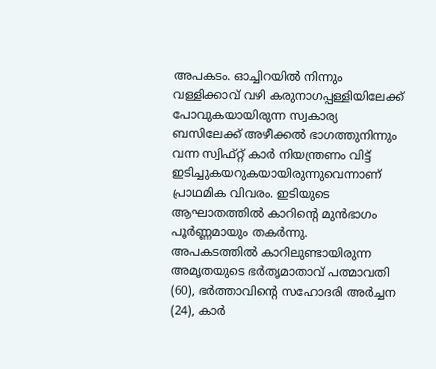അപകടം. ഓച്ചിറയിൽ നിന്നും വള്ളിക്കാവ് വഴി കരുനാഗപ്പള്ളിയിലേക്ക് പോവുകയായിരുന്ന സ്വകാര്യ ബസിലേക്ക് അഴീക്കൽ ഭാഗത്തുനിന്നും വന്ന സ്വിഫ്റ്റ് കാർ നിയന്ത്രണം വിട്ട് ഇടിച്ചുകയറുകയായിരുന്നുവെന്നാണ് പ്രാഥമിക വിവരം. ഇടിയുടെ ആഘാതത്തിൽ കാറിന്റെ മുൻഭാഗം പൂർണ്ണമായും തകർന്നു.
അപകടത്തിൽ കാറിലുണ്ടായിരുന്ന അമൃതയുടെ ഭർതൃമാതാവ് പത്മാവതി (60), ഭർത്താവിന്റെ സഹോദരി അർച്ചന (24), കാർ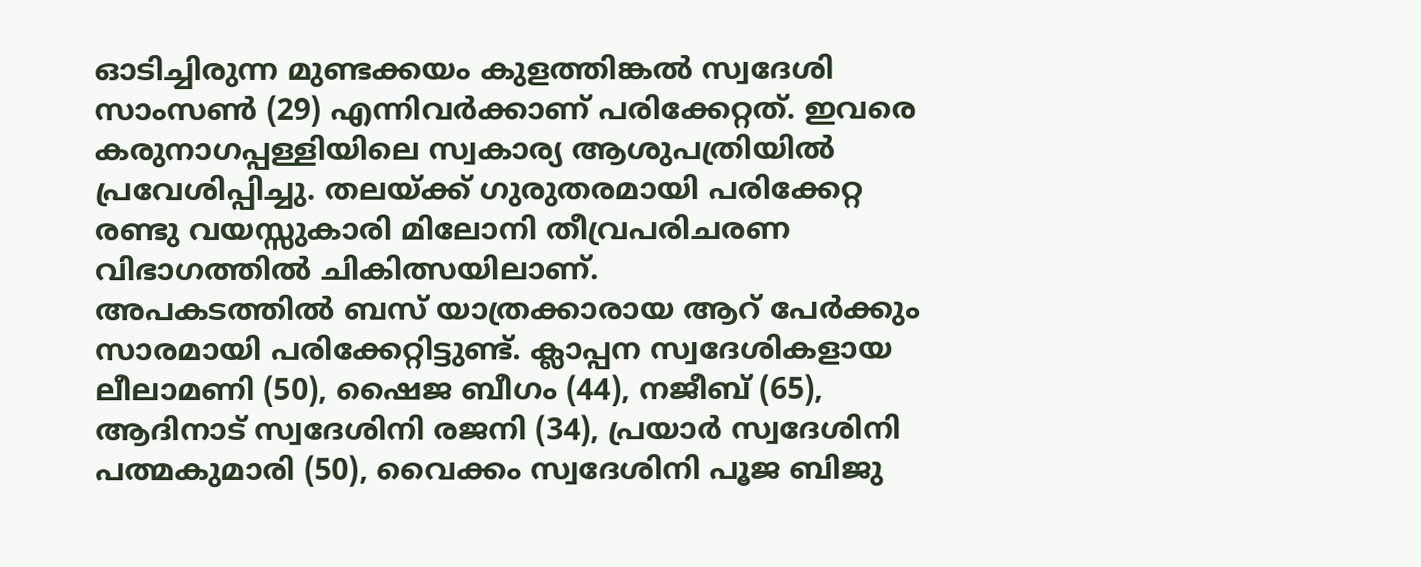ഓടിച്ചിരുന്ന മുണ്ടക്കയം കുളത്തിങ്കൽ സ്വദേശി സാംസൺ (29) എന്നിവർക്കാണ് പരിക്കേറ്റത്. ഇവരെ കരുനാഗപ്പള്ളിയിലെ സ്വകാര്യ ആശുപത്രിയിൽ പ്രവേശിപ്പിച്ചു. തലയ്ക്ക് ഗുരുതരമായി പരിക്കേറ്റ രണ്ടു വയസ്സുകാരി മിലോനി തീവ്രപരിചരണ വിഭാഗത്തിൽ ചികിത്സയിലാണ്.
അപകടത്തിൽ ബസ് യാത്രക്കാരായ ആറ് പേർക്കും സാരമായി പരിക്കേറ്റിട്ടുണ്ട്. ക്ലാപ്പന സ്വദേശികളായ ലീലാമണി (50), ഷൈജ ബീഗം (44), നജീബ് (65), ആദിനാട് സ്വദേശിനി രജനി (34), പ്രയാർ സ്വദേശിനി പത്മകുമാരി (50), വൈക്കം സ്വദേശിനി പൂജ ബിജു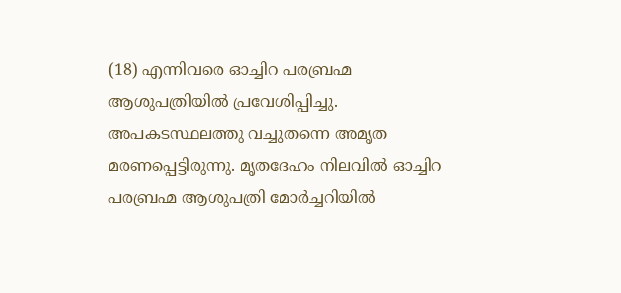(18) എന്നിവരെ ഓച്ചിറ പരബ്രഹ്മ ആശുപത്രിയിൽ പ്രവേശിപ്പിച്ചു.
അപകടസ്ഥലത്തു വച്ചുതന്നെ അമൃത മരണപ്പെട്ടിരുന്നു. മൃതദേഹം നിലവിൽ ഓച്ചിറ പരബ്രഹ്മ ആശുപത്രി മോർച്ചറിയിൽ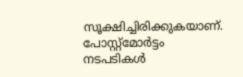സൂക്ഷിച്ചിരിക്കുകയാണ്. പോസ്റ്റ്മോർട്ടം നടപടികൾ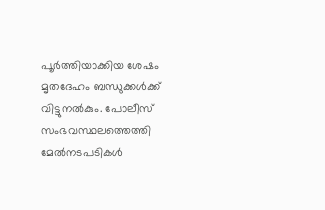പൂർത്തിയാക്കിയ ശേഷം മൃതദേഹം ബന്ധുക്കൾക്ക് വിട്ടുനൽകും. പോലീസ് സംഭവസ്ഥലത്തെത്തി മേൽനടപടികൾ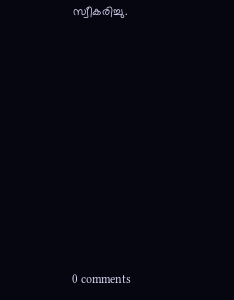സ്വീകരിച്ചു.











0 comments